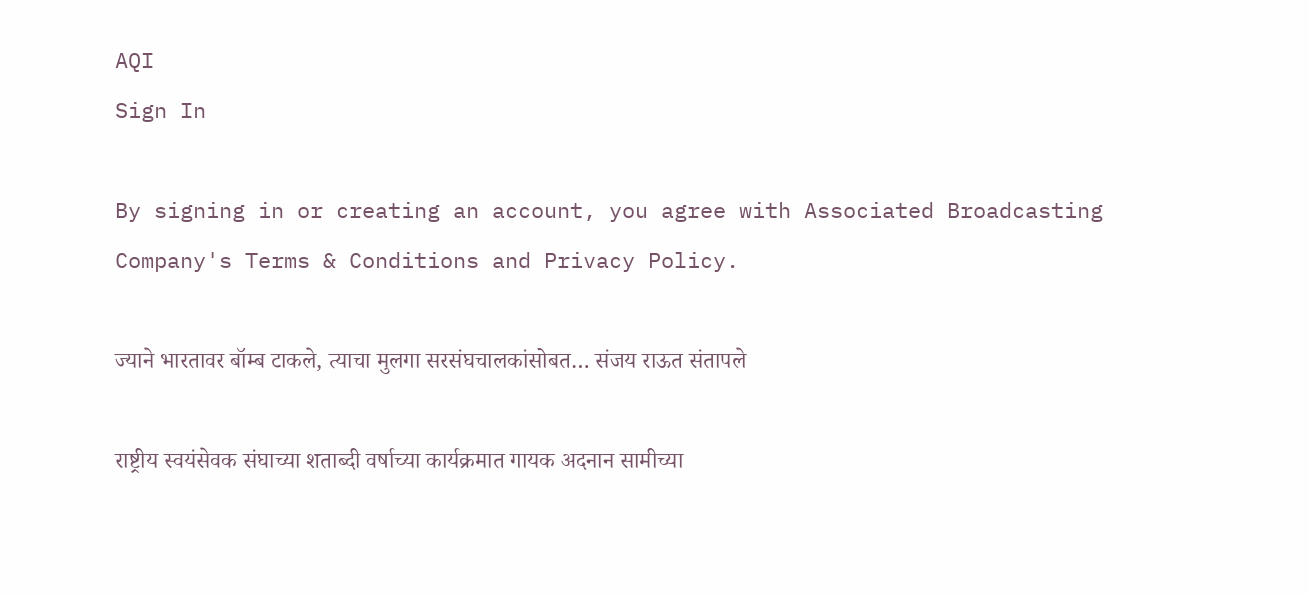AQI
Sign In

By signing in or creating an account, you agree with Associated Broadcasting Company's Terms & Conditions and Privacy Policy.

ज्याने भारतावर बॉम्ब टाकले, त्याचा मुलगा सरसंघचालकांसोबत… संजय राऊत संतापले

राष्ट्रीय स्वयंसेवक संघाच्या शताब्दी वर्षाच्या कार्यक्रमात गायक अदनान सामीच्या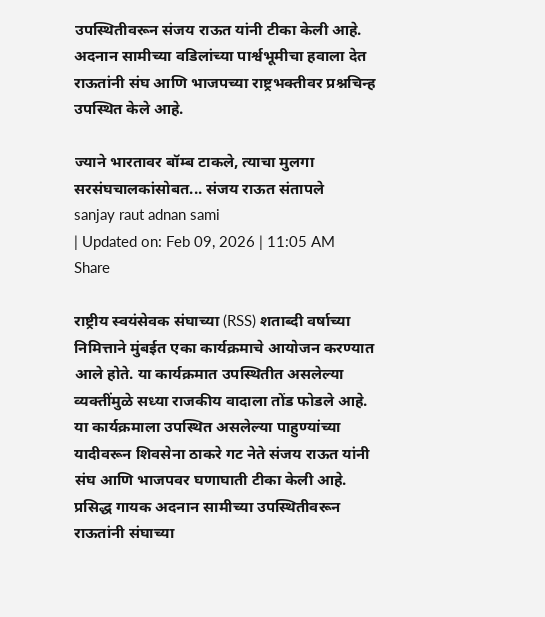उपस्थितीवरून संजय राऊत यांनी टीका केली आहे. अदनान सामीच्या वडिलांच्या पार्श्वभूमीचा हवाला देत राऊतांनी संघ आणि भाजपच्या राष्ट्रभक्तीवर प्रश्नचिन्ह उपस्थित केले आहे.

ज्याने भारतावर बॉम्ब टाकले, त्याचा मुलगा सरसंघचालकांसोबत... संजय राऊत संतापले
sanjay raut adnan sami
| Updated on: Feb 09, 2026 | 11:05 AM
Share

राष्ट्रीय स्वयंसेवक संघाच्या (RSS) शताब्दी वर्षाच्या निमित्ताने मुंबईत एका कार्यक्रमाचे आयोजन करण्यात आले होते. या कार्यक्रमात उपस्थितीत असलेल्या व्यक्तींमुळे सध्या राजकीय वादाला तोंड फोडले आहे. या कार्यक्रमाला उपस्थित असलेल्या पाहुण्यांच्या यादीवरून शिवसेना ठाकरे गट नेते संजय राऊत यांनी संघ आणि भाजपवर घणाघाती टीका केली आहे. प्रसिद्ध गायक अदनान सामीच्या उपस्थितीवरून राऊतांनी संघाच्या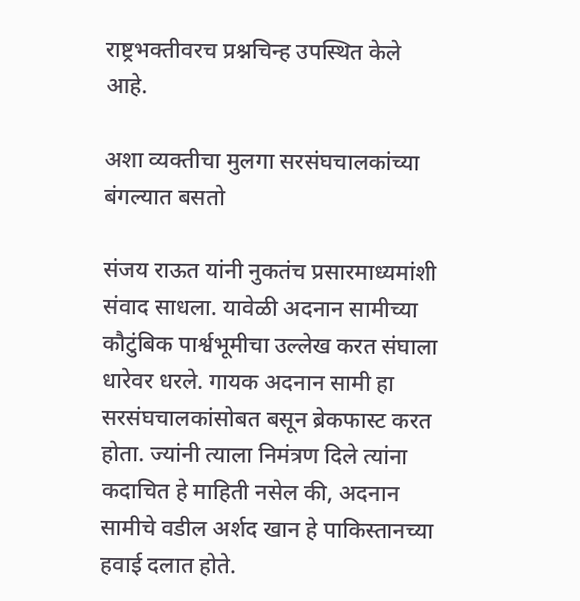राष्ट्रभक्तीवरच प्रश्नचिन्ह उपस्थित केले आहे.

अशा व्यक्तीचा मुलगा सरसंघचालकांच्या बंगल्यात बसतो

संजय राऊत यांनी नुकतंच प्रसारमाध्यमांशी संवाद साधला. यावेळी अदनान सामीच्या कौटुंबिक पार्श्वभूमीचा उल्लेख करत संघाला धारेवर धरले. गायक अदनान सामी हा सरसंघचालकांसोबत बसून ब्रेकफास्ट करत होता. ज्यांनी त्याला निमंत्रण दिले त्यांना कदाचित हे माहिती नसेल की, अदनान सामीचे वडील अर्शद खान हे पाकिस्तानच्या हवाई दलात होते.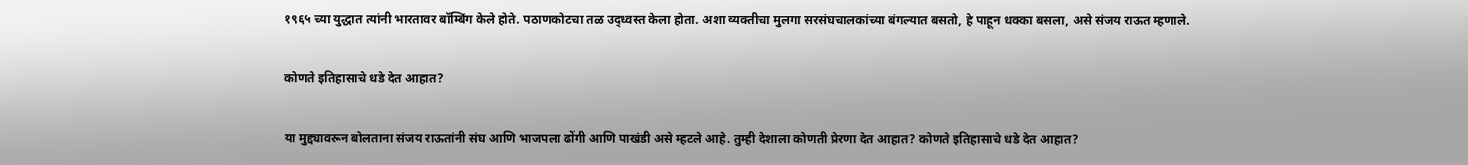१९६५ च्या युद्धात त्यांनी भारतावर बॉम्बिंग केले होते. पठाणकोटचा तळ उद्ध्वस्त केला होता. अशा व्यक्तीचा मुलगा सरसंघचालकांच्या बंगल्यात बसतो, हे पाहून धक्का बसला, असे संजय राऊत म्हणाले.

कोणते इतिहासाचे धडे देत आहात?

या मुद्द्यावरून बोलताना संजय राऊतांनी संघ आणि भाजपला ढोंगी आणि पाखंडी असे म्हटले आहे. तुम्ही देशाला कोणती प्रेरणा देत आहात? कोणते इतिहासाचे धडे देत आहात?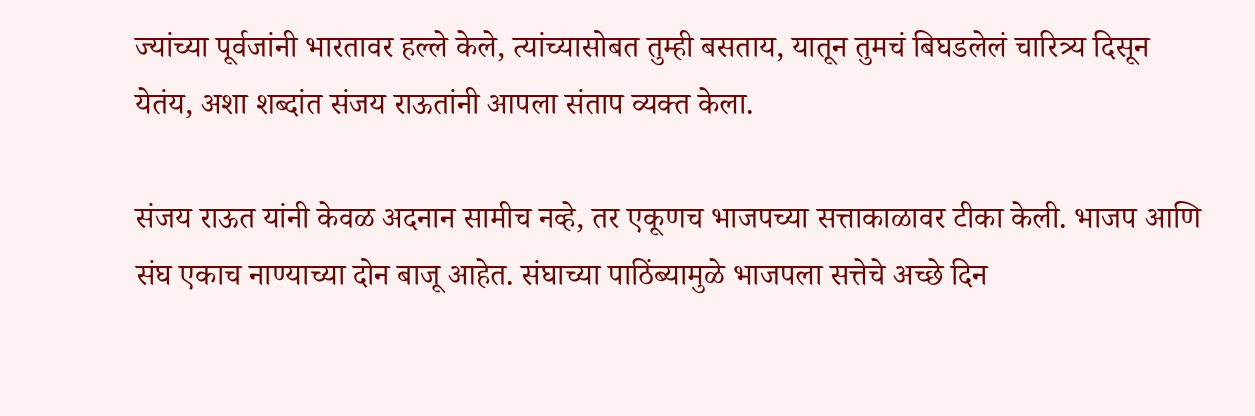ज्यांच्या पूर्वजांनी भारतावर हल्ले केले, त्यांच्यासोबत तुम्ही बसताय, यातून तुमचं बिघडलेलं चारित्र्य दिसून येतंय, अशा शब्दांत संजय राऊतांनी आपला संताप व्यक्त केला.

संजय राऊत यांनी केवळ अदनान सामीच नव्हे, तर एकूणच भाजपच्या सत्ताकाळावर टीका केली. भाजप आणि संघ एकाच नाण्याच्या दोन बाजू आहेत. संघाच्या पाठिंब्यामुळे भाजपला सत्तेचे अच्छे दिन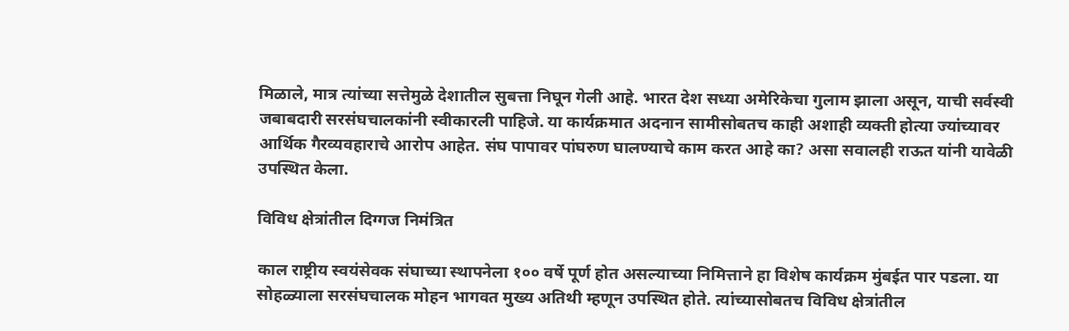मिळाले, मात्र त्यांच्या सत्तेमुळे देशातील सुबत्ता निघून गेली आहे. भारत देश सध्या अमेरिकेचा गुलाम झाला असून, याची सर्वस्वी जबाबदारी सरसंघचालकांनी स्वीकारली पाहिजे. या कार्यक्रमात अदनान सामीसोबतच काही अशाही व्यक्ती होत्या ज्यांच्यावर आर्थिक गैरव्यवहाराचे आरोप आहेत. संघ पापावर पांघरुण घालण्याचे काम करत आहे का? असा सवालही राऊत यांनी यावेळी उपस्थित केला.

विविध क्षेत्रांतील दिग्गज निमंत्रित

काल राष्ट्रीय स्वयंसेवक संघाच्या स्थापनेला १०० वर्षे पूर्ण होत असल्याच्या निमित्ताने हा विशेष कार्यक्रम मुंबईत पार पडला. या सोहळ्याला सरसंघचालक मोहन भागवत मुख्य अतिथी म्हणून उपस्थित होते. त्यांच्यासोबतच विविध क्षेत्रांतील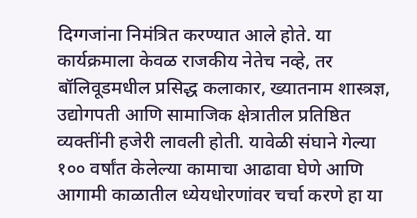दिग्गजांना निमंत्रित करण्यात आले होते. या कार्यक्रमाला केवळ राजकीय नेतेच नव्हे, तर बॉलिवूडमधील प्रसिद्ध कलाकार, ख्यातनाम शास्त्रज्ञ, उद्योगपती आणि सामाजिक क्षेत्रातील प्रतिष्ठित व्यक्तींनी हजेरी लावली होती. यावेळी संघाने गेल्या १०० वर्षांत केलेल्या कामाचा आढावा घेणे आणि आगामी काळातील ध्येयधोरणांवर चर्चा करणे हा या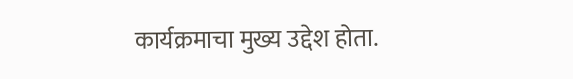कार्यक्रमाचा मुख्य उद्देश होता.